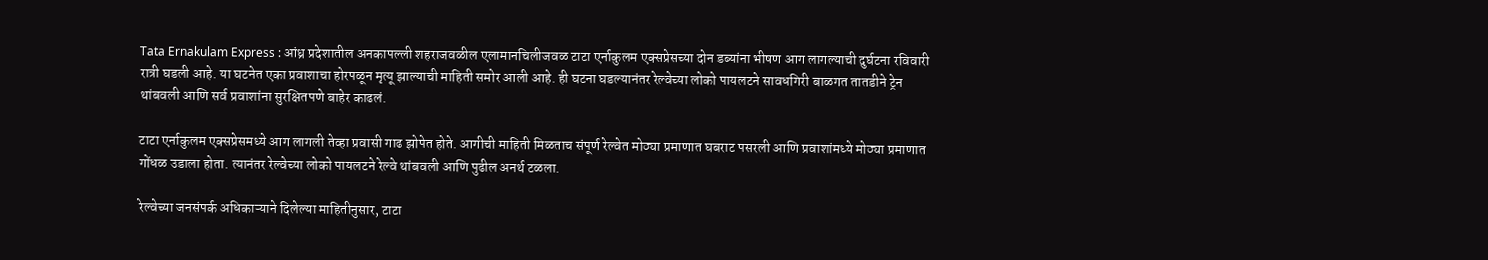Tata Ernakulam Express : आंध्र प्रदेशातील अनकापल्ली शहराजवळील एलामानचिलीजवळ टाटा एर्नाकुलम एक्सप्रेसच्या दोन डब्यांना भीषण आग लागल्याची दुर्घटना रविवारी रात्री घडली आहे. या घटनेत एका प्रवाशाचा होरपळून मृत्यू झाल्याची माहिती समोर आली आहे. ही घटना घडल्यानंतर रेल्वेच्या लोको पायलटने सावधगिरी बाळगत तातडीने ट्रेन थांबवली आणि सर्व प्रवाशांना सुरक्षितपणे बाहेर काढलं.

टाटा एर्नाकुलम एक्सप्रेसमध्ये आग लागली तेव्हा प्रवासी गाढ झोपेत होते. आगीची माहिती मिळताच संपूर्ण रेल्वेत मोठ्या प्रमाणात घबराट पसरली आणि प्रवाशांमध्ये मोठ्या प्रमाणात गोंधळ उडाला होता. त्यानंतर रेल्वेच्या लोको पायलटने रेल्वे थांबवली आणि पुढील अनर्थ टळला.

रेल्वेच्या जनसंपर्क अधिकाऱ्याने दिलेल्या माहितीनुसार, टाटा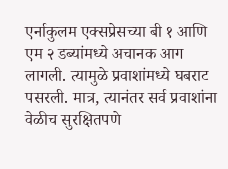एर्नाकुलम एक्सप्रेसच्या बी १ आणि एम २ डब्यांमध्ये अचानक आग लागली. त्यामुळे प्रवाशांमध्ये घबराट पसरली. मात्र, त्यानंतर सर्व प्रवाशांना वेळीच सुरक्षितपणे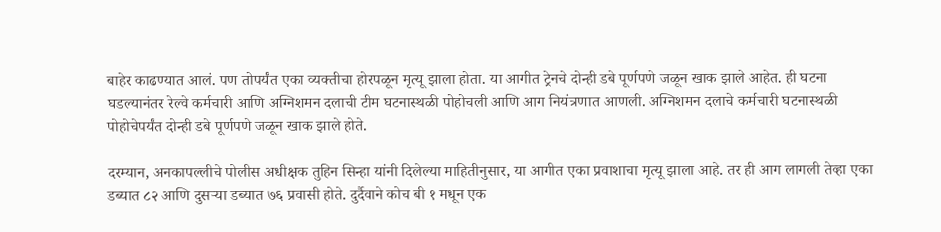बाहेर काढण्यात आलं. पण तोपर्यंत एका व्यक्तीचा होरपळून मृत्यू झाला होता. या आगीत ट्रेनचे दोन्ही डबे पूर्णपणे जळून खाक झाले आहेत. ही घटना घडल्यानंतर रेल्वे कर्मचारी आणि अग्निशमन दलाची टीम घटनास्थळी पोहोचली आणि आग नियंत्रणात आणली. अग्निशमन दलाचे कर्मचारी घटनास्थळी पोहोचेपर्यंत दोन्ही डबे पूर्णपणे जळून खाक झाले होते.

दरम्यान, अनकापल्लीचे पोलीस अधीक्षक तुहिन सिन्हा यांनी दिलेल्या माहितीनुसार, या आगीत एका प्रवाशाचा मृत्यू झाला आहे. तर ही आग लागली तेव्हा एका डब्यात ८२ आणि दुसऱ्या डब्यात ७६ प्रवासी होते. दुर्दैवाने कोच बी १ मधून एक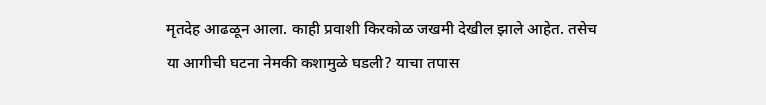मृतदेह आढळून आला. काही प्रवाशी किरकोळ जखमी देखील झाले आहेत. तसेच या आगीची घटना नेमकी कशामुळे घडली? याचा तपास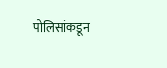पोलिसांकडून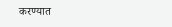करण्यात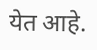येत आहे.